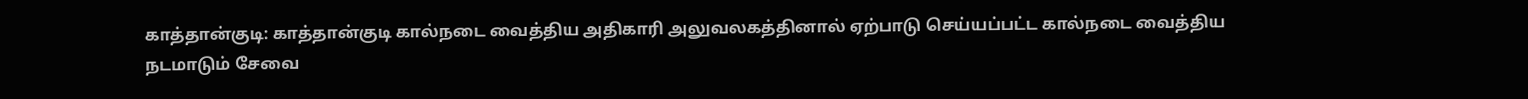காத்தான்குடி: காத்தான்குடி கால்நடை வைத்திய அதிகாரி அலுவலகத்தினால் ஏற்பாடு செய்யப்பட்ட கால்நடை வைத்திய நடமாடும் சேவை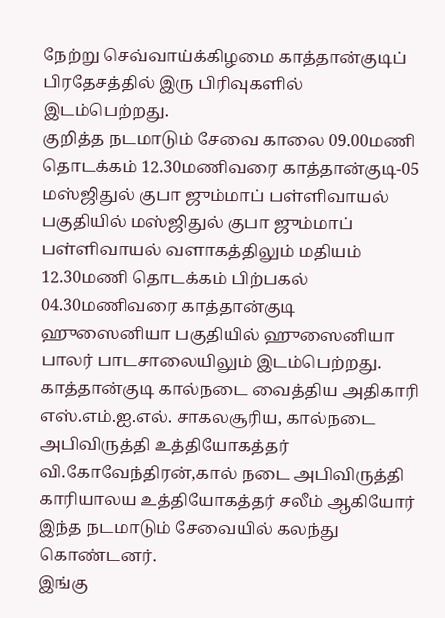நேற்று செவ்வாய்க்கிழமை காத்தான்குடிப் பிரதேசத்தில் இரு பிரிவுகளில் இடம்பெற்றது.
குறித்த நடமாடும் சேவை காலை 09.00மணி தொடக்கம் 12.30மணிவரை காத்தான்குடி-05 மஸ்ஜிதுல் குபா ஜும்மாப் பள்ளிவாயல் பகுதியில் மஸ்ஜிதுல் குபா ஜும்மாப் பள்ளிவாயல் வளாகத்திலும் மதியம் 12.30மணி தொடக்கம் பிற்பகல் 04.30மணிவரை காத்தான்குடி ஹுஸைனியா பகுதியில் ஹுஸைனியா பாலர் பாடசாலையிலும் இடம்பெற்றது.
காத்தான்குடி கால்நடை வைத்திய அதிகாரி எஸ்.எம்.ஐ.எல். சாகலசூரிய, கால்நடை அபிவிருத்தி உத்தியோகத்தர் வி.கோவேந்திரன்,கால் நடை அபிவிருத்தி காரியாலய உத்தியோகத்தர் சலீம் ஆகியோர் இந்த நடமாடும் சேவையில் கலந்து கொண்டனர்.
இங்கு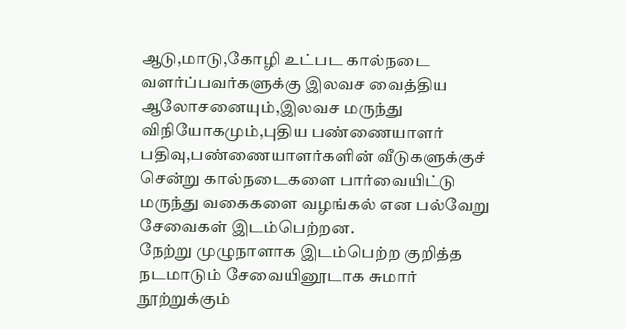ஆடு,மாடு,கோழி உட்பட கால்நடை வளர்ப்பவர்களுக்கு இலவச வைத்திய ஆலோசனையும்,இலவச மருந்து விநியோகமும்,புதிய பண்ணையாளர் பதிவு,பண்ணையாளர்களின் வீடுகளுக்குச் சென்று கால்நடைகளை பார்வையிட்டு மருந்து வகைகளை வழங்கல் என பல்வேறு சேவைகள் இடம்பெற்றன.
நேற்று முழுநாளாக இடம்பெற்ற குறித்த நடமாடும் சேவையினூடாக சுமார் நூற்றுக்கும்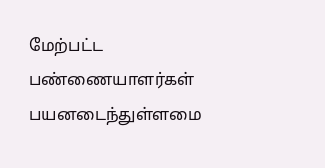மேற்பட்ட பண்ணையாளர்கள் பயனடைந்துள்ளமை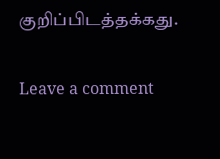குறிப்பிடத்தக்கது.

Leave a comment